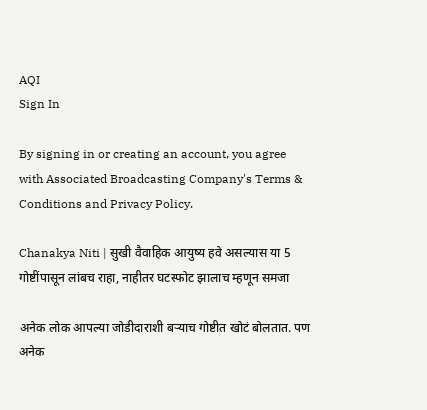AQI
Sign In

By signing in or creating an account, you agree with Associated Broadcasting Company's Terms & Conditions and Privacy Policy.

Chanakya Niti | सुखी वैवाहिक आयुष्य हवे असल्यास या 5 गोष्टींपासून लांबच राहा, नाहीतर घटस्फोट झालाच म्हणून समजा

अनेक लोक आपल्या जोडीदाराशी बऱ्याच गोष्टीत खोटं बोलतात. पण अनेक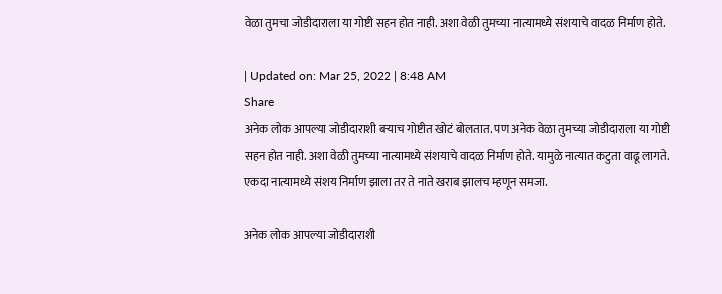वेळा तुमचा जोडीदाराला या गोष्टी सहन होत नाही. अशा वेळी तुमच्या नात्यामध्ये संशयाचे वादळ निर्माण होते.

| Updated on: Mar 25, 2022 | 8:48 AM
Share
अनेक लोक आपल्या जोडीदाराशी बऱ्याच गोष्टीत खोटं बोलतात. पण अनेक वेळा तुमच्या जोडीदाराला या गोष्टी सहन होत नाही. अशा वेळी तुमच्या नात्यामध्ये संशयाचे वादळ निर्माण होते. यामुळे नात्यात कटुता वाढू लागते. एकदा नात्यामध्ये संशय निर्माण झाला तर ते नाते खराब झालच म्हणून समजा.

अनेक लोक आपल्या जोडीदाराशी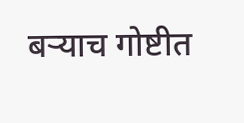बऱ्याच गोष्टीत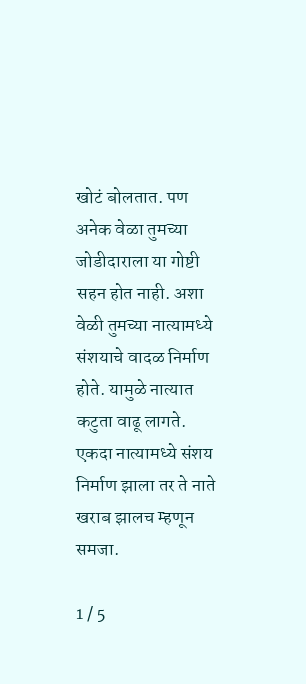खोटं बोलतात. पण अनेक वेळा तुमच्या जोडीदाराला या गोष्टी सहन होत नाही. अशा वेळी तुमच्या नात्यामध्ये संशयाचे वादळ निर्माण होते. यामुळे नात्यात कटुता वाढू लागते. एकदा नात्यामध्ये संशय निर्माण झाला तर ते नाते खराब झालच म्हणून समजा.

1 / 5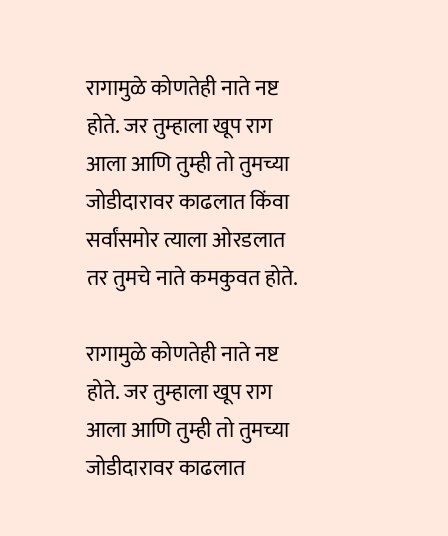रागामुळे कोणतेही नाते नष्ट होते. जर तुम्हाला खूप राग आला आणि तुम्ही तो तुमच्या जोडीदारावर काढलात किंवा सर्वांसमोर त्याला ओरडलात तर तुमचे नाते कमकुवत होते.

रागामुळे कोणतेही नाते नष्ट होते. जर तुम्हाला खूप राग आला आणि तुम्ही तो तुमच्या जोडीदारावर काढलात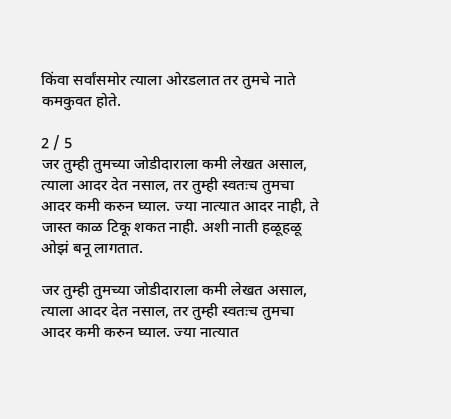किंवा सर्वांसमोर त्याला ओरडलात तर तुमचे नाते कमकुवत होते.

2 / 5
जर तुम्ही तुमच्या जोडीदाराला कमी लेखत असाल, त्याला आदर देत नसाल, तर तुम्ही स्वतःच तुमचा आदर कमी करुन घ्याल. ज्या नात्यात आदर नाही, ते जास्त काळ टिकू शकत नाही. अशी नाती हळूहळू ओझं बनू लागतात.

जर तुम्ही तुमच्या जोडीदाराला कमी लेखत असाल, त्याला आदर देत नसाल, तर तुम्ही स्वतःच तुमचा आदर कमी करुन घ्याल. ज्या नात्यात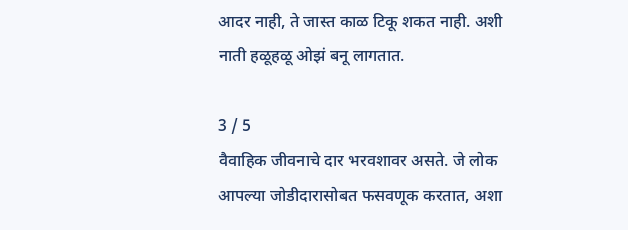आदर नाही, ते जास्त काळ टिकू शकत नाही. अशी नाती हळूहळू ओझं बनू लागतात.

3 / 5
वैवाहिक जीवनाचे दार भरवशावर असते. जे लोक आपल्या जोडीदारासोबत फसवणूक करतात, अशा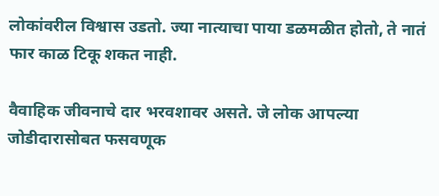लोकांवरील विश्वास उडतो. ज्या नात्याचा पाया डळमळीत होतो, ते नातं फार काळ टिकू शकत नाही.

वैवाहिक जीवनाचे दार भरवशावर असते. जे लोक आपल्या जोडीदारासोबत फसवणूक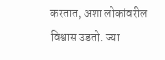करतात, अशा लोकांवरील विश्वास उडतो. ज्या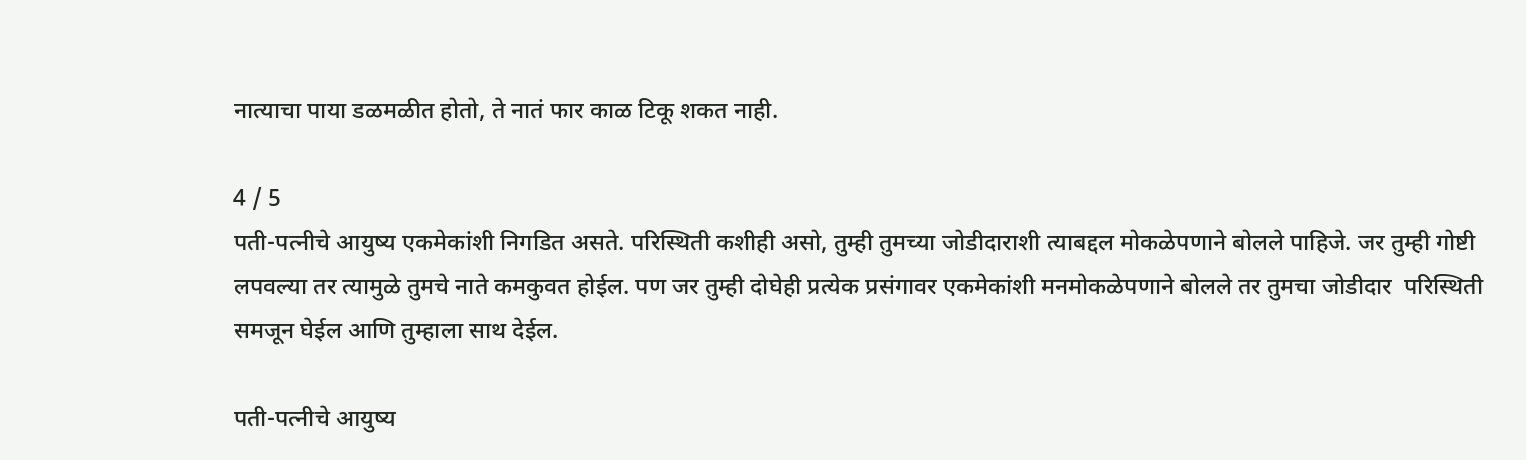नात्याचा पाया डळमळीत होतो, ते नातं फार काळ टिकू शकत नाही.

4 / 5
पती-पत्नीचे आयुष्य एकमेकांशी निगडित असते. परिस्थिती कशीही असो, तुम्ही तुमच्या जोडीदाराशी त्याबद्दल मोकळेपणाने बोलले पाहिजे. जर तुम्ही गोष्टी लपवल्या तर त्यामुळे तुमचे नाते कमकुवत होईल. पण जर तुम्ही दोघेही प्रत्येक प्रसंगावर एकमेकांशी मनमोकळेपणाने बोलले तर तुमचा जोडीदार  परिस्थिती समजून घेईल आणि तुम्हाला साथ देईल.

पती-पत्नीचे आयुष्य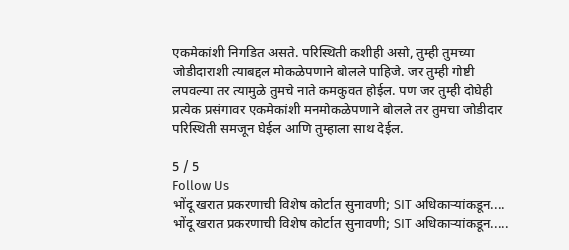एकमेकांशी निगडित असते. परिस्थिती कशीही असो, तुम्ही तुमच्या जोडीदाराशी त्याबद्दल मोकळेपणाने बोलले पाहिजे. जर तुम्ही गोष्टी लपवल्या तर त्यामुळे तुमचे नाते कमकुवत होईल. पण जर तुम्ही दोघेही प्रत्येक प्रसंगावर एकमेकांशी मनमोकळेपणाने बोलले तर तुमचा जोडीदार परिस्थिती समजून घेईल आणि तुम्हाला साथ देईल.

5 / 5
Follow Us
भोंदू खरात प्रकरणाची विशेष कोर्टात सुनावणी; SIT अधिकाऱ्यांकडून....
भोंदू खरात प्रकरणाची विशेष कोर्टात सुनावणी; SIT अधिकाऱ्यांकडून.....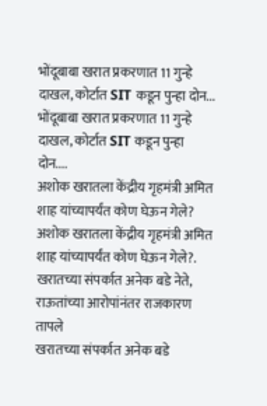भोंदूबाबा खरात प्रकरणात 11 गुन्हे दाखल, कोर्टात SIT कडून पुन्हा दोन...
भोंदूबाबा खरात प्रकरणात 11 गुन्हे दाखल, कोर्टात SIT कडून पुन्हा दोन....
अशोक खरातला केंद्रीय गृहमंत्री अमित शाह यांच्यापर्यंत कोण घेऊन गेले?
अशोक खरातला केंद्रीय गृहमंत्री अमित शाह यांच्यापर्यंत कोण घेऊन गेले?.
खरातच्या संपर्कात अनेक बडे नेते, राऊतांच्या आरोपांनंतर राजकारण तापले
खरातच्या संपर्कात अनेक बडे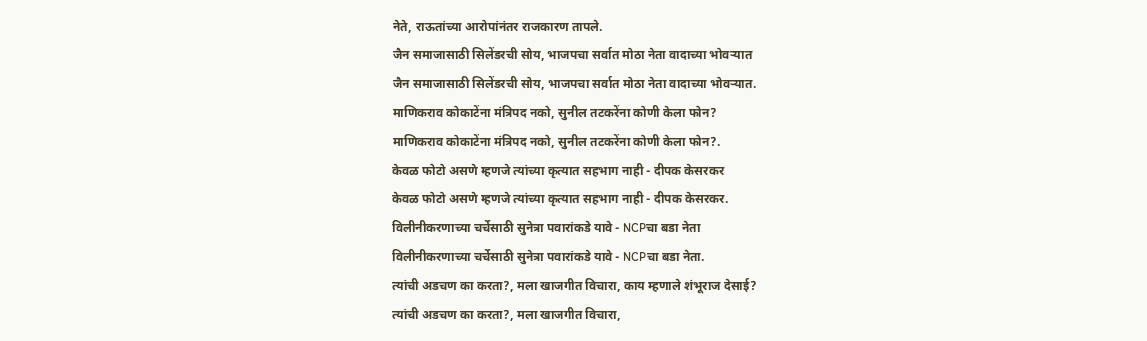नेते, राऊतांच्या आरोपांनंतर राजकारण तापले.
जैन समाजासाठी सिलेंडरची सोय, भाजपचा सर्वात मोठा नेता वादाच्या भोवऱ्यात
जैन समाजासाठी सिलेंडरची सोय, भाजपचा सर्वात मोठा नेता वादाच्या भोवऱ्यात.
माणिकराव कोकाटेंना मंत्रिपद नको, सुनील तटकरेंना कोणी केला फोन?
माणिकराव कोकाटेंना मंत्रिपद नको, सुनील तटकरेंना कोणी केला फोन?.
केवळ फोटो असणे म्हणजे त्यांच्या कृत्यात सहभाग नाही - दीपक केसरकर
केवळ फोटो असणे म्हणजे त्यांच्या कृत्यात सहभाग नाही - दीपक केसरकर.
विलीनीकरणाच्या चर्चेसाठी सुनेत्रा पवारांकडे यावे - NCPचा बडा नेता
विलीनीकरणाच्या चर्चेसाठी सुनेत्रा पवारांकडे यावे - NCPचा बडा नेता.
त्यांची अडचण का करता?, मला खाजगीत विचारा, काय म्हणाले शंभूराज देसाई?
त्यांची अडचण का करता?, मला खाजगीत विचारा,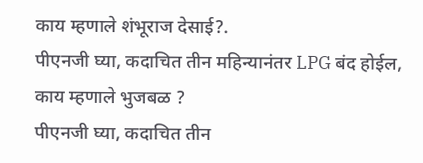काय म्हणाले शंभूराज देसाई?.
पीएनजी घ्या, कदाचित तीन महिन्यानंतर LPG बंद होईल, काय म्हणाले भुजबळ ?
पीएनजी घ्या, कदाचित तीन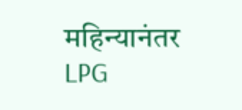महिन्यानंतर LPG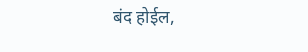बंद होईल,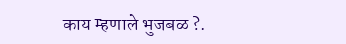काय म्हणाले भुजबळ ?.